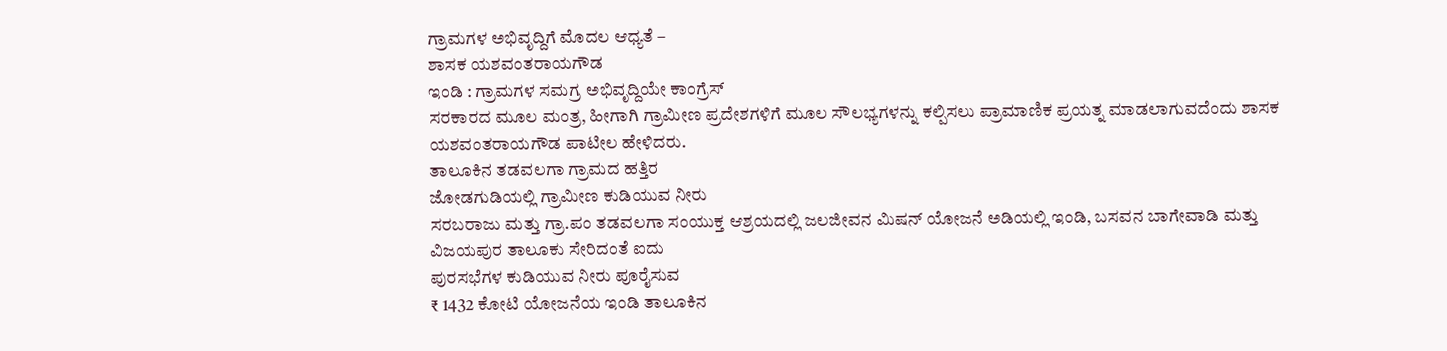ಗ್ರಾಮಗಳ ಅಭಿವೃದ್ದಿಗೆ ಮೊದಲ ಆಧ್ಯತೆ –
ಶಾಸಕ ಯಶವಂತರಾಯಗೌಡ
ಇಂಡಿ : ಗ್ರಾಮಗಳ ಸಮಗ್ರ ಅಭಿವೃದ್ದಿಯೇ ಕಾಂಗ್ರೆಸ್
ಸರಕಾರದ ಮೂಲ ಮಂತ್ರ, ಹೀಗಾಗಿ ಗ್ರಾಮೀಣ ಪ್ರದೇಶಗಳಿಗೆ ಮೂಲ ಸೌಲಭ್ಯಗಳನ್ನು ಕಲ್ಪಿಸಲು ಪ್ರಾಮಾಣಿಕ ಪ್ರಯತ್ನ ಮಾಡಲಾಗುವದೆಂದು ಶಾಸಕ
ಯಶವಂತರಾಯಗೌಡ ಪಾಟೀಲ ಹೇಳಿದರು.
ತಾಲೂಕಿನ ತಡವಲಗಾ ಗ್ರಾಮದ ಹತ್ತಿರ
ಜೋಡಗುಡಿಯಲ್ಲಿ ಗ್ರಾಮೀಣ ಕುಡಿಯುವ ನೀರು
ಸರಬರಾಜು ಮತ್ತು ಗ್ರಾ.ಪಂ ತಡವಲಗಾ ಸಂಯುಕ್ತ ಆಶ್ರಯದಲ್ಲಿ ಜಲಜೀವನ ಮಿಷನ್ ಯೋಜನೆ ಅಡಿಯಲ್ಲಿ ಇಂಡಿ, ಬಸವನ ಬಾಗೇವಾಡಿ ಮತ್ತು
ವಿಜಯಪುರ ತಾಲೂಕು ಸೇರಿದಂತೆ ಐದು
ಪುರಸಭೆಗಳ ಕುಡಿಯುವ ನೀರು ಪೂರೈಸುವ
₹ 1432 ಕೋಟಿ ಯೋಜನೆಯ ಇಂಡಿ ತಾಲೂಕಿನ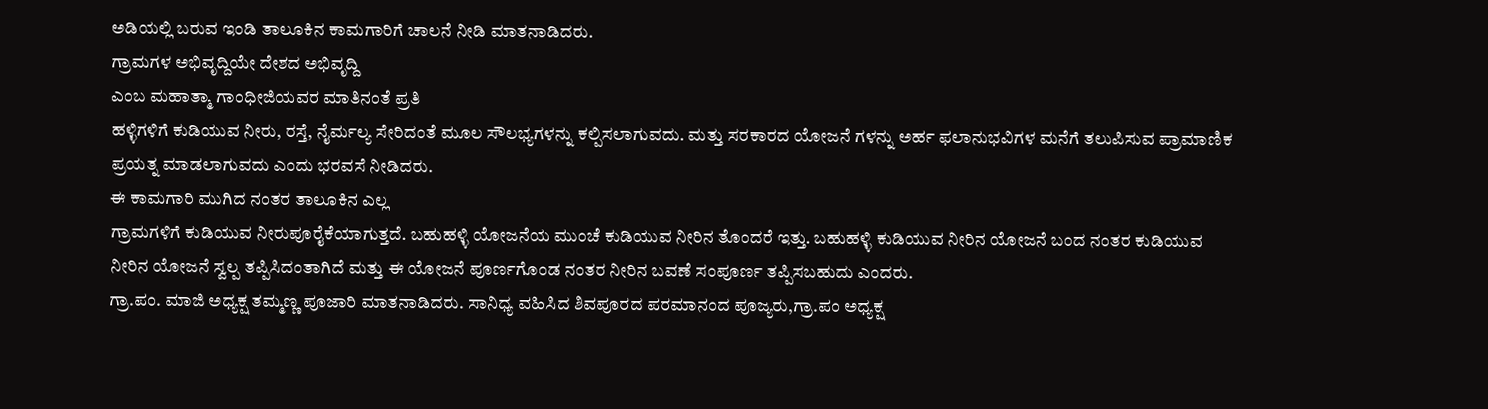ಅಡಿಯಲ್ಲಿ ಬರುವ ಇಂಡಿ ತಾಲೂಕಿನ ಕಾಮಗಾರಿಗೆ ಚಾಲನೆ ನೀಡಿ ಮಾತನಾಡಿದರು.
ಗ್ರಾಮಗಳ ಅಭಿವೃದ್ದಿಯೇ ದೇಶದ ಅಭಿವೃದ್ದಿ
ಎಂಬ ಮಹಾತ್ಮಾ ಗಾಂಧೀಜಿಯವರ ಮಾತಿನಂತೆ ಪ್ರತಿ
ಹಳ್ಳಿಗಳಿಗೆ ಕುಡಿಯುವ ನೀರು, ರಸ್ತೆ, ನೈರ್ಮಲ್ಯ ಸೇರಿದಂತೆ ಮೂಲ ಸೌಲಭ್ಯಗಳನ್ನು ಕಲ್ಪಿಸಲಾಗುವದು. ಮತ್ತು ಸರಕಾರದ ಯೋಜನೆ ಗಳನ್ನು ಅರ್ಹ ಫಲಾನುಭವಿಗಳ ಮನೆಗೆ ತಲುಪಿಸುವ ಪ್ರಾಮಾಣಿಕ ಪ್ರಯತ್ನ ಮಾಡಲಾಗುವದು ಎಂದು ಭರವಸೆ ನೀಡಿದರು.
ಈ ಕಾಮಗಾರಿ ಮುಗಿದ ನಂತರ ತಾಲೂಕಿನ ಎಲ್ಲ
ಗ್ರಾಮಗಳಿಗೆ ಕುಡಿಯುವ ನೀರುಪೂರೈಕೆಯಾಗುತ್ತದೆ. ಬಹುಹಳ್ಳಿ ಯೋಜನೆಯ ಮುಂಚೆ ಕುಡಿಯುವ ನೀರಿನ ತೊಂದರೆ ಇತ್ತು. ಬಹುಹಳ್ಳಿ ಕುಡಿಯುವ ನೀರಿನ ಯೋಜನೆ ಬಂದ ನಂತರ ಕುಡಿಯುವ ನೀರಿನ ಯೋಜನೆ ಸ್ವಲ್ಪ ತಪ್ಪಿಸಿದಂತಾಗಿದೆ ಮತ್ತು ಈ ಯೋಜನೆ ಪೂರ್ಣಗೊಂಡ ನಂತರ ನೀರಿನ ಬವಣೆ ಸಂಪೂರ್ಣ ತಪ್ಪಿಸಬಹುದು ಎಂದರು.
ಗ್ರಾ.ಪಂ. ಮಾಜಿ ಅಧ್ಯಕ್ಷ ತಮ್ಮಣ್ಣ ಪೂಜಾರಿ ಮಾತನಾಡಿದರು. ಸಾನಿಧ್ಯ ವಹಿಸಿದ ಶಿವಪೂರದ ಪರಮಾನಂದ ಪೂಜ್ಯರು,ಗ್ರಾ.ಪಂ ಅಧ್ಯಕ್ಷ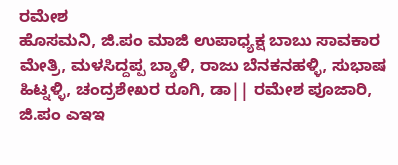ರಮೇಶ
ಹೊಸಮನಿ, ಜಿ.ಪಂ ಮಾಜಿ ಉಪಾಧ್ಯಕ್ಷ ಬಾಬು ಸಾವಕಾರ ಮೇತ್ರಿ, ಮಳಸಿದ್ದಪ್ಪ ಬ್ಯಾಳಿ, ರಾಜು ಬೆನಕನಹಳ್ಳಿ, ಸುಭಾಷ ಹಿಟ್ನಳ್ಳಿ, ಚಂದ್ರಶೇಖರ ರೂಗಿ, ಡಾ|| ರಮೇಶ ಪೂಜಾರಿ, ಜಿ.ಪಂ ಎಇಇ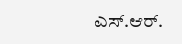ಎಸ್.ಆರ್.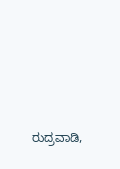ರುದ್ರವಾಡಿ,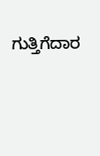ಗುತ್ತಿಗೆದಾರ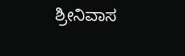ಶ್ರೀನಿವಾಸ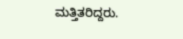ಮತ್ತಿತರಿದ್ದರು.